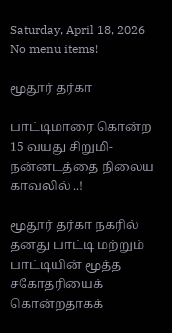Saturday, April 18, 2026
No menu items!

மூதூர் தர்கா

பாட்டிமாரை கொன்ற 15 வயது சிறுமி-நன்னடத்தை நிலைய காவலில் ..!

மூதூர் தர்கா நகரில் தனது பாட்டி மற்றும் பாட்டியின் மூத்த சகோதரியைக் கொன்றதாகக்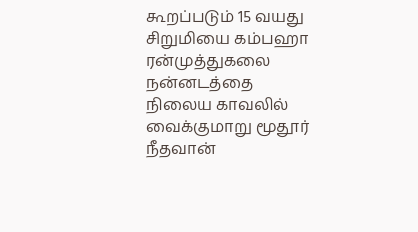கூறப்படும் 15 வயது சிறுமியை கம்பஹா ரன்முத்துகலை நன்னடத்தை நிலைய காவலில் வைக்குமாறு மூதூர் நீதவான்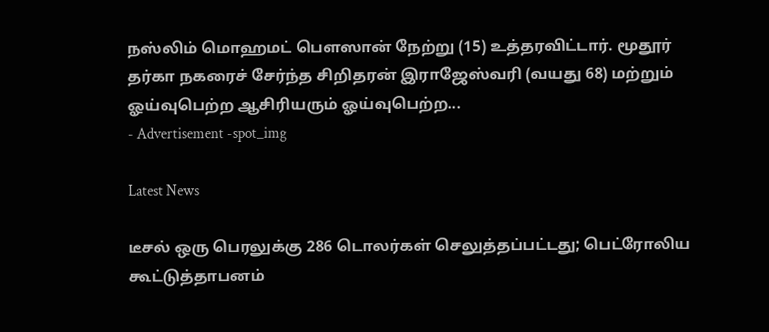நஸ்லிம் மொஹமட் பௌஸான் நேற்று (15) உத்தரவிட்டார். மூதூர் தர்கா நகரைச் சேர்ந்த சிறிதரன் இராஜேஸ்வரி (வயது 68) மற்றும் ஓய்வுபெற்ற ஆசிரியரும் ஓய்வுபெற்ற...
- Advertisement -spot_img

Latest News

டீசல் ஒரு பெரலுக்கு 286 டொலர்கள் செலுத்தப்பட்டது; பெட்ரோலிய கூட்டுத்தாபனம்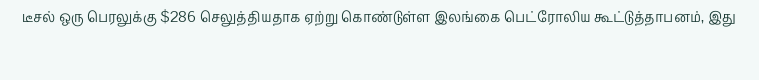டீசல் ஒரு பெரலுக்கு $286 செலுத்தியதாக ஏற்று கொண்டுள்ள இலங்கை பெட்ரோலிய கூட்டுத்தாபனம், இது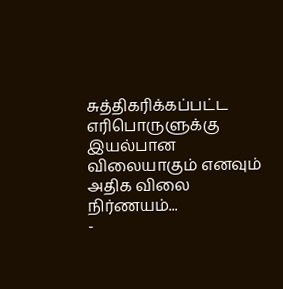சுத்திகரிக்கப்பட்ட எரிபொருளுக்கு இயல்பான விலையாகும் எனவும் அதிக விலை நிர்ணயம்...
-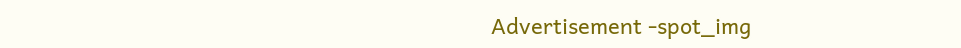Advertisement -spot_img